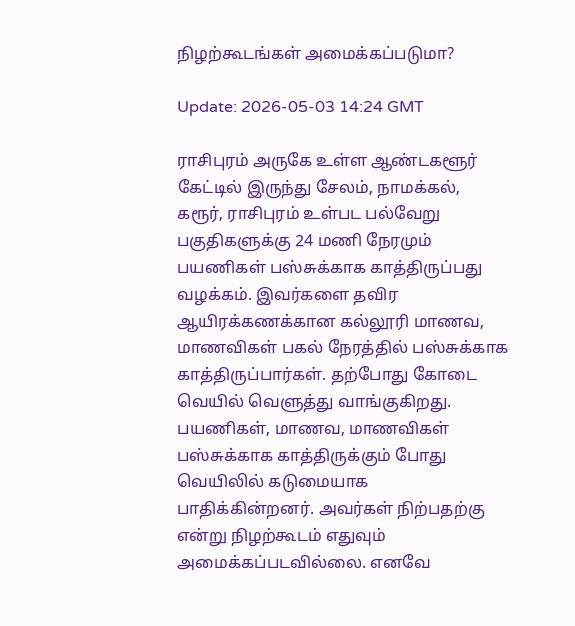நிழற்கூடங்கள் அமைக்கப்படுமா?

Update: 2026-05-03 14:24 GMT

ராசிபுரம் அருகே உள்ள ஆண்டகளூர் கேட்டில் இருந்து சேலம், நாமக்கல், கரூர், ராசிபுரம் உள்பட பல்வேறு பகுதிகளுக்கு 24 மணி நேரமும் பயணிகள் பஸ்சுக்காக காத்திருப்பது வழக்கம். இவர்களை தவிர ஆயிரக்கணக்கான கல்லூரி மாணவ, மாணவிகள் பகல் நேரத்தில் பஸ்சுக்காக காத்திருப்பார்கள். தற்போது கோடை வெயில் வெளுத்து வாங்குகிறது. பயணிகள், மாணவ, மாணவிகள் பஸ்சுக்காக காத்திருக்கும் போது வெயிலில் கடுமையாக பாதிக்கின்றனர். அவர்கள் நிற்பதற்கு என்று நிழற்கூடம் எதுவும் அமைக்கப்படவில்லை. எனவே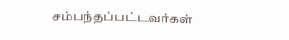சம்பந்தப்பட்டவர்கள்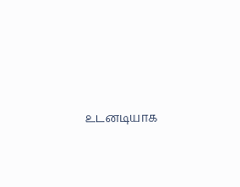உடனடியாக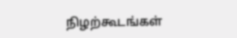நிழற்கூடங்கள்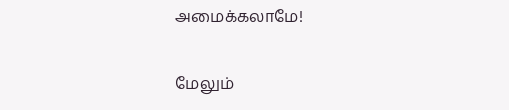அமைக்கலாமே!

மேலும்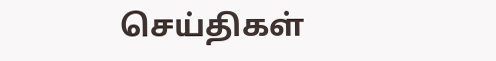செய்திகள்